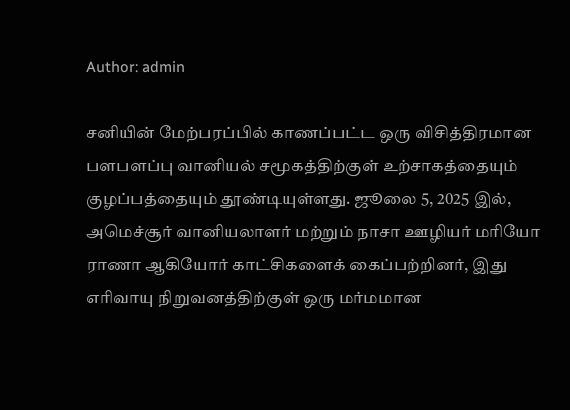Author: admin

சனியின் மேற்பரப்பில் காணப்பட்ட ஒரு விசித்திரமான பளபளப்பு வானியல் சமூகத்திற்குள் உற்சாகத்தையும் குழப்பத்தையும் தூண்டியுள்ளது. ஜூலை 5, 2025 இல், அமெச்சூர் வானியலாளர் மற்றும் நாசா ஊழியர் மரியோ ராணா ஆகியோர் காட்சிகளைக் கைப்பற்றினர், இது எரிவாயு நிறுவனத்திற்குள் ஒரு மர்மமான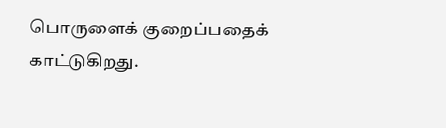பொருளைக் குறைப்பதைக் காட்டுகிறது.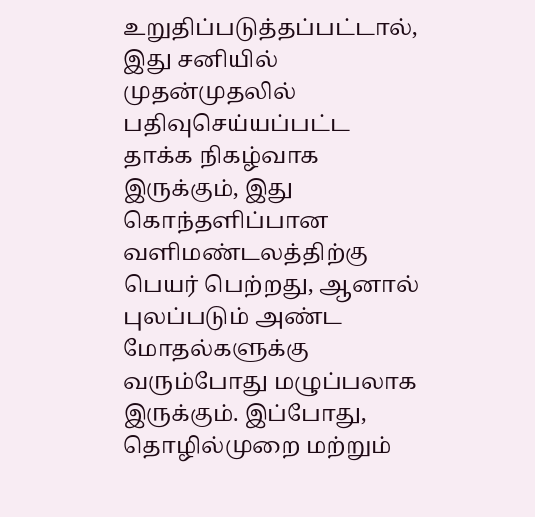உறுதிப்படுத்தப்பட்டால், இது சனியில் முதன்முதலில் பதிவுசெய்யப்பட்ட தாக்க நிகழ்வாக இருக்கும், இது கொந்தளிப்பான வளிமண்டலத்திற்கு பெயர் பெற்றது, ஆனால் புலப்படும் அண்ட மோதல்களுக்கு வரும்போது மழுப்பலாக இருக்கும். இப்போது, தொழில்முறை மற்றும்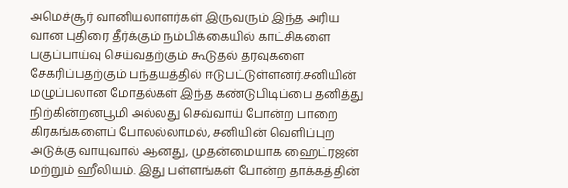அமெச்சூர் வானியலாளர்கள் இருவரும் இந்த அரிய வான புதிரை தீர்க்கும் நம்பிக்கையில் காட்சிகளை பகுப்பாய்வு செய்வதற்கும் கூடுதல் தரவுகளை சேகரிப்பதற்கும் பந்தயத்தில் ஈடுபட்டுள்ளனர்.சனியின் மழுப்பலான மோதல்கள் இந்த கண்டுபிடிப்பை தனித்து நிற்கின்றனபூமி அல்லது செவ்வாய் போன்ற பாறை கிரகங்களைப் போலல்லாமல், சனியின் வெளிப்புற அடுக்கு வாயுவால் ஆனது, முதன்மையாக ஹைட்ரஜன் மற்றும் ஹீலியம். இது பள்ளங்கள் போன்ற தாக்கத்தின்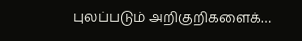புலப்படும் அறிகுறிகளைக்…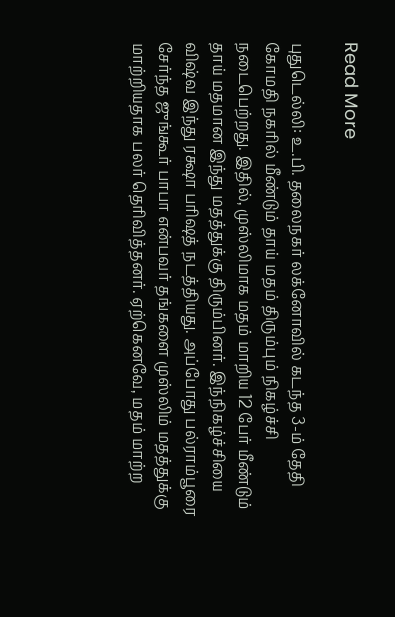Read More

புதுடெல்லி: உ.பி. தலைநகர் லக்னோவில் கடந்த 3-ம் தேதி கோமதி நகரில் மீண்டும் தாய் மதம் திரும்பும் நிகழ்ச்சி நடைபெற்றது. இதில், முஸ்லிமாக மதம் மாறிய 12 பேர் மீண்டும் தாய் மதமான இந்து மதத்துக்கு திரும்பினர். இந்நிகழ்ச்சியை விஷ்வ இந்து ரக்ஷா பரிஷத் நடத்தியது. அப்போது பல்ராம்பூரை சேர்ந்த ஜுங்கூர் பாபா என்பவர் தங்களை முஸ்லிம் மதத்துக்கு மாற்றியதாக பலர் தெரிவித்தனர். ஏற்கெனவே, மதம் மாற்ற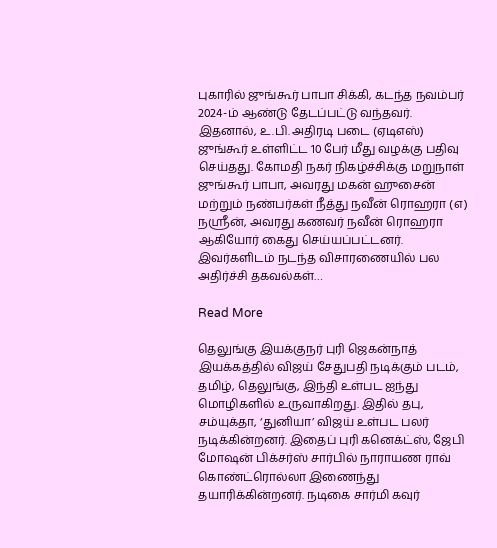புகாரில் ஜுங்கூர் பாபா சிக்கி, கடந்த நவம்பர் 2024-ம் ஆண்டு தேடப்பட்டு வந்தவர். இதனால், உ.பி. அதிரடி படை (ஏடிஎஸ்) ஜுங்கூர் உள்ளிட்ட 10 பேர் மீது வழக்கு பதிவு செய்தது. கோமதி நகர் நிகழ்ச்சிக்கு மறுநாள் ஜுங்கூர் பாபா, அவரது மகன் ஹுசைன் மற்றும் நண்பர்கள் நீத்து நவீன் ரொஹரா (எ) நஸ்ரீன், அவரது கணவர் நவீன் ரொஹரா ஆகியோர் கைது செய்யப்பட்டனர். இவர்களிடம் நடந்த விசாரணையில் பல அதிர்ச்சி தகவல்கள்…

Read More

தெலுங்கு இயக்குநர் புரி ஜெகன்நாத் இயக்கத்தில் விஜய் சேதுபதி நடிக்கும் படம், தமிழ், தெலுங்கு, இந்தி உள்பட ஐந்து மொழிகளில் உருவாகிறது. இதில் தபு, சம்யுக்தா, ‘துனியா’ விஜய் உள்பட பலர் நடிக்கின்றனர். இதைப் புரி கனெக்ட்ஸ், ஜேபி மோஷன் பிக்சர்ஸ் சார்பில் நாராயண ராவ் கொண்ட்ரொல்லா இணைந்து தயாரிக்கின்றனர். நடிகை சார்மி கவுர்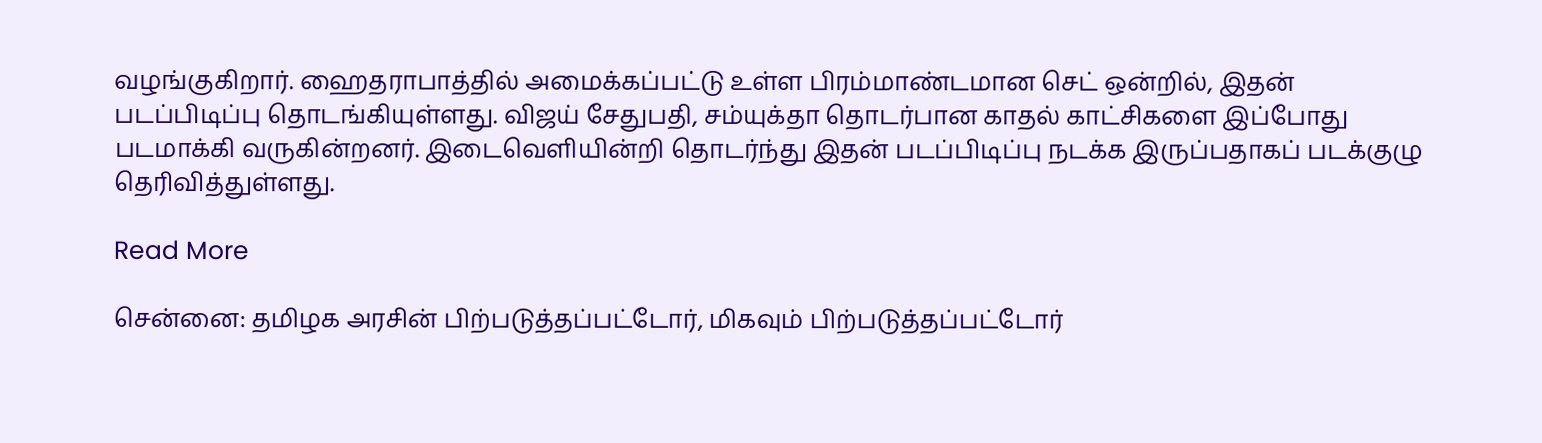வழங்குகிறார். ஹைதராபாத்தில் அமைக்கப்பட்டு உள்ள பிரம்மாண்டமான செட் ஒன்றில், இதன் படப்பிடிப்பு தொடங்கியுள்ளது. விஜய் சேதுபதி, சம்யுக்தா தொடர்பான காதல் காட்சிகளை இப்போது படமாக்கி வருகின்றனர். இடைவெளியின்றி தொடர்ந்து இதன் படப்பிடிப்பு நடக்க இருப்பதாகப் படக்குழு தெரிவித்துள்ளது.

Read More

சென்னை: தமிழக அரசின் பிற்படுத்தப்பட்டோர், மிகவும் பிற்படுத்தப்பட்டோர்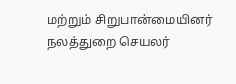மற்றும் சிறுபான்மையினர் நலத்துறை செயலர்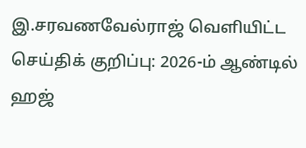இ.சரவணவேல்ராஜ் வெளியிட்ட செய்திக் குறிப்பு: 2026-ம் ஆண்டில் ஹஜ்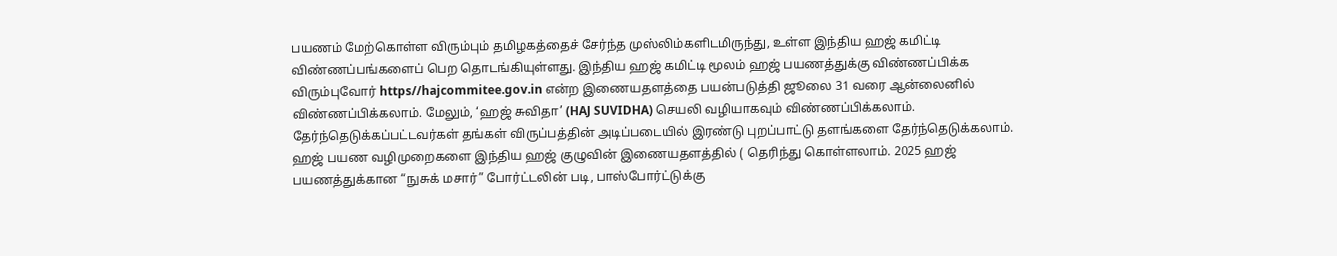பயணம் மேற்கொள்ள விரும்பும் தமிழகத்தைச் சேர்ந்த முஸ்லிம்களிடமிருந்து, உள்ள இந்திய ஹஜ் கமிட்டி விண்ணப்பங்களைப் பெற தொடங்கியுள்ளது. இந்திய ஹஜ் கமிட்டி மூலம் ஹஜ் பயணத்துக்கு விண்ணப்பிக்க விரும்புவோர் https//hajcommitee.gov.in என்ற இணையதளத்தை பயன்படுத்தி ஜூலை 31 வரை ஆன்லைனில் விண்ணப்பிக்கலாம். மேலும், ‘ஹஜ் சுவிதா’ (HAJ SUVIDHA) செயலி வழியாகவும் விண்ணப்பிக்கலாம். தேர்ந்தெடுக்கப்பட்டவர்கள் தங்கள் விருப்பத்தின் அடிப்படையில் இரண்டு புறப்பாட்டு தளங்களை தேர்ந்தெடுக்கலாம். ஹஜ் பயண வழிமுறைகளை இந்திய ஹஜ் குழுவின் இணையதளத்தில் ( தெரிந்து கொள்ளலாம். 2025 ஹஜ் பயணத்துக்கான “நுசுக் மசார்” போர்ட்டலின் படி, பாஸ்போர்ட்டுக்கு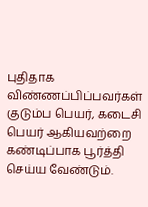புதிதாக விண்ணப்பிப்பவர்கள் குடும்ப பெயர், கடைசி பெயர் ஆகியவற்றை கண்டிப்பாக பூர்த்தி செய்ய வேண்டும்.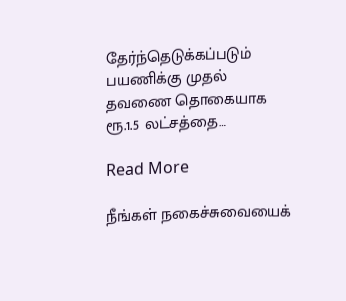தேர்ந்தெடுக்கப்படும் பயணிக்கு முதல் தவணை தொகையாக ரூ.1.5 லட்சத்தை…

Read More

நீங்கள் நகைச்சுவையைக்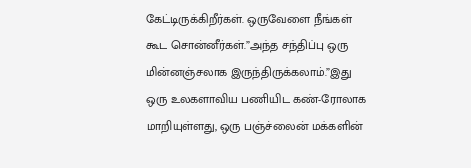கேட்டிருக்கிறீர்கள். ஒருவேளை நீங்கள் கூட சொன்னீர்கள்.”அந்த சந்திப்பு ஒரு மின்னஞ்சலாக இருந்திருக்கலாம்.”இது ஒரு உலகளாவிய பணியிட கண்-ரோலாக மாறியுள்ளது, ஒரு பஞ்ச்லைன் மக்களின்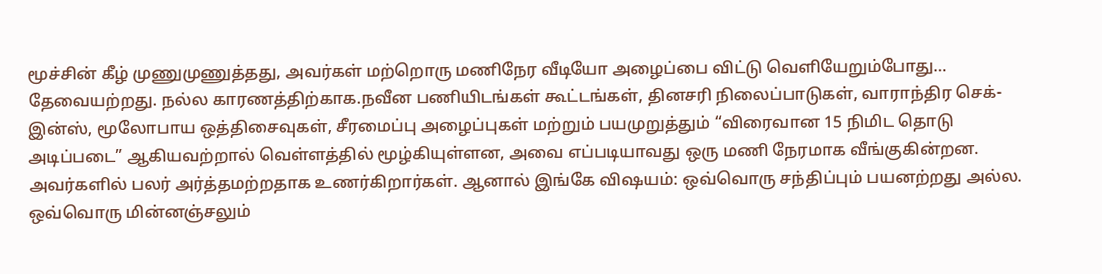மூச்சின் கீழ் முணுமுணுத்தது, அவர்கள் மற்றொரு மணிநேர வீடியோ அழைப்பை விட்டு வெளியேறும்போது… தேவையற்றது. நல்ல காரணத்திற்காக.நவீன பணியிடங்கள் கூட்டங்கள், தினசரி நிலைப்பாடுகள், வாராந்திர செக்-இன்ஸ், மூலோபாய ஒத்திசைவுகள், சீரமைப்பு அழைப்புகள் மற்றும் பயமுறுத்தும் “விரைவான 15 நிமிட தொடு அடிப்படை” ஆகியவற்றால் வெள்ளத்தில் மூழ்கியுள்ளன, அவை எப்படியாவது ஒரு மணி நேரமாக வீங்குகின்றன. அவர்களில் பலர் அர்த்தமற்றதாக உணர்கிறார்கள். ஆனால் இங்கே விஷயம்: ஒவ்வொரு சந்திப்பும் பயனற்றது அல்ல. ஒவ்வொரு மின்னஞ்சலும்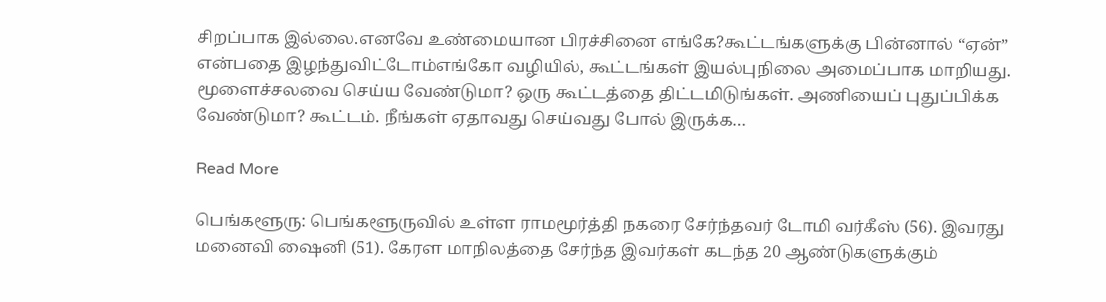சிறப்பாக இல்லை.எனவே உண்மையான பிரச்சினை எங்கே?கூட்டங்களுக்கு பின்னால் “ஏன்” என்பதை இழந்துவிட்டோம்எங்கோ வழியில், கூட்டங்கள் இயல்புநிலை அமைப்பாக மாறியது. மூளைச்சலவை செய்ய வேண்டுமா? ஒரு கூட்டத்தை திட்டமிடுங்கள். அணியைப் புதுப்பிக்க வேண்டுமா? கூட்டம். நீங்கள் ஏதாவது செய்வது போல் இருக்க…

Read More

பெங்களூரு: பெங்களூருவில் உள்ள‌ ராமமூர்த்தி நகரை சேர்ந்தவர் டோமி வர்கீஸ் (56). இவரது மனைவி ஷைனி (51). கேரள மாநிலத்தை சேர்ந்த இவர்கள் கடந்த 20 ஆண்டுகளுக்கும்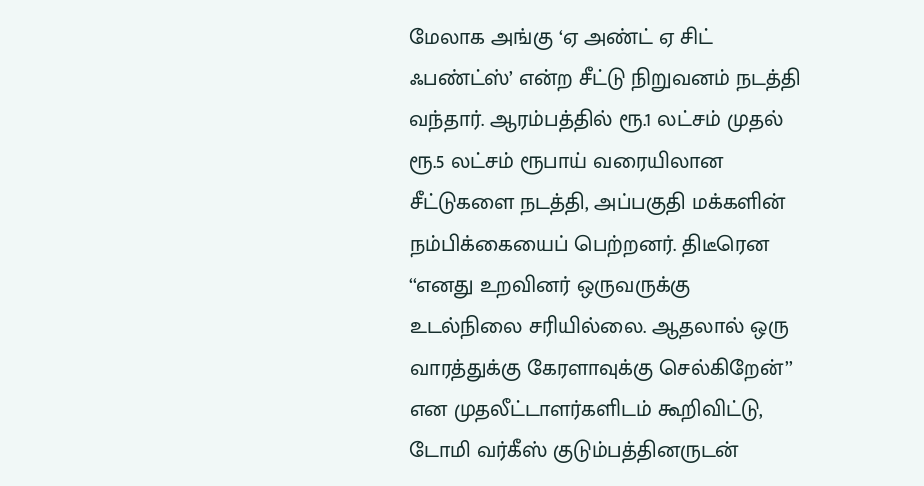மேலாக அங்கு ‘ஏ அண்ட் ஏ சிட் ஃபண்ட்ஸ்’ என்ற சீட்டு நிறுவனம் நடத்தி வந்தார். ஆரம்பத்தில் ரூ.1 லட்சம் முதல் ரூ.5 லட்சம் ரூபாய் வரையிலான சீட்டுகளை நடத்தி, அப்பகுதி மக்களின் நம்பிக்கையைப் பெற்றனர். திடீரென ‘‘எனது உறவினர் ஒருவருக்கு உடல்நிலை சரியில்லை. ஆதலால் ஒரு வாரத்துக்கு கேரளாவுக்கு செல்கிறேன்’’ என முதலீட்டாளர்களிடம் கூறிவிட்டு, டோமி வர்கீஸ் குடும்பத்தினருட‌ன்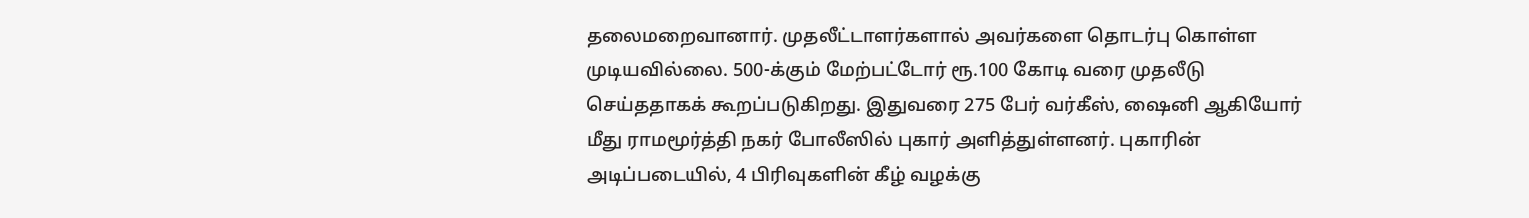தலைமறைவானார். முதலீட்டாளர்களால் அவர்களை தொடர்பு கொள்ள முடியவில்லை. 500-க்கும் மேற்பட்டோர் ரூ.100 கோடி வரை முதலீடு செய்ததாகக் கூறப்படுகிறது. இதுவரை 275 பேர் வர்கீஸ், ஷைனி ஆகியோர் மீது ராமமூர்த்தி நகர் போலீஸில் புகார் அளித்துள்ளனர். புகாரின் அடிப்படையில், 4 பிரிவுகளின் கீழ் வழக்கு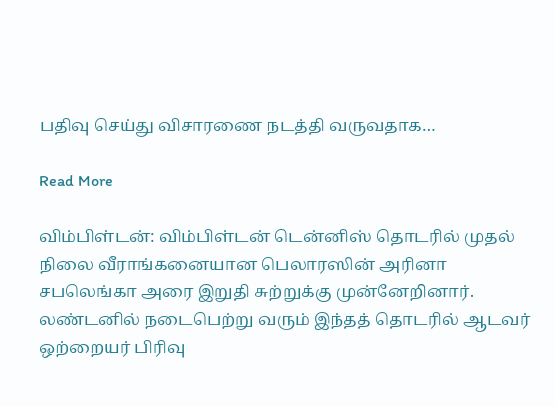பதிவு செய்து விசாரணை நடத்தி வருவதாக…

Read More

விம்பிள்டன்: விம்பிள்டன் டென்னிஸ் தொடரில் முதல் நிலை வீராங்கனையான பெலாரஸின் அரினா சபலெங்கா அரை இறுதி சுற்றுக்கு முன்னேறினார். லண்டனில் நடைபெற்று வரும் இந்தத் தொடரில் ஆடவர் ஒற்றையர் பிரிவு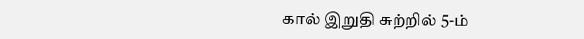கால் இறுதி சுற்றில் 5-ம்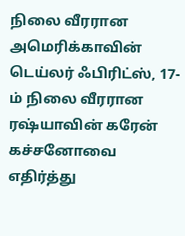நிலை வீரரான அமெரிக்காவின் டெய்லர் ஃபிரிட்ஸ், 17-ம் நிலை வீரரான ரஷ்யாவின் கரேன் கச்சனோவை எதிர்த்து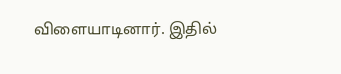விளையாடினார். இதில்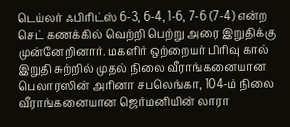டெய்லர் ஃபிரிட்ஸ் 6-3, 6-4, 1-6, 7-6 (7-4) என்ற செட் கணக்கில் வெற்றி பெற்று அரை இறுதிக்கு முன்னேறினார். மகளிர் ஒற்றையர் பிரிவு கால் இறுதி சுற்றில் முதல் நிலை வீராங்கனையான பெலாரஸின் அரினா சபலெங்கா, 104-ம் நிலை வீராங்கனையான ஜெர்மனியின் லாரா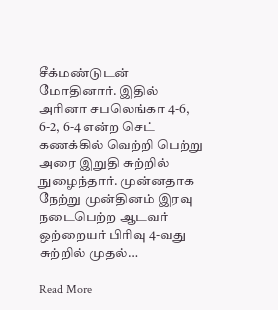சீக்மண்டுடன் மோதினார். இதில் அரினா சபலெங்கா 4-6, 6-2, 6-4 என்ற செட் கணக்கில் வெற்றி பெற்று அரை இறுதி சுற்றில் நுழைந்தார். முன்னதாக நேற்று முன்தினம் இரவு நடைபெற்ற ஆடவர் ஒற்றையர் பிரிவு 4-வது சுற்றில் முதல்…

Read More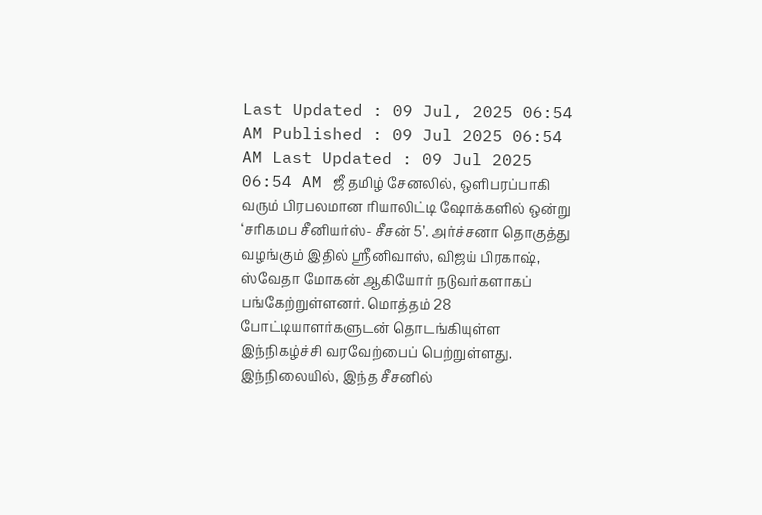Last Updated : 09 Jul, 2025 06:54 AM Published : 09 Jul 2025 06:54 AM Last Updated : 09 Jul 2025 06:54 AM ஜீ தமிழ் சேனலில், ஒளிபரப்பாகி வரும் பிரபலமான ரியாலிட்டி ஷோக்களில் ஒன்று ‘சரிகமப சீனியர்ஸ்- சீசன் 5’. அர்ச்சனா தொகுத்து வழங்கும் இதில் ஸ்ரீனிவாஸ், விஜய் பிரகாஷ், ஸ்வேதா மோகன் ஆகியோர் நடுவர்களாகப் பங்கேற்றுள்ளனர். மொத்தம் 28 போட்டியாளர்களுடன் தொடங்கியுள்ள இந்நிகழ்ச்சி வரவேற்பைப் பெற்றுள்ளது. இந்நிலையில், இந்த சீசனில்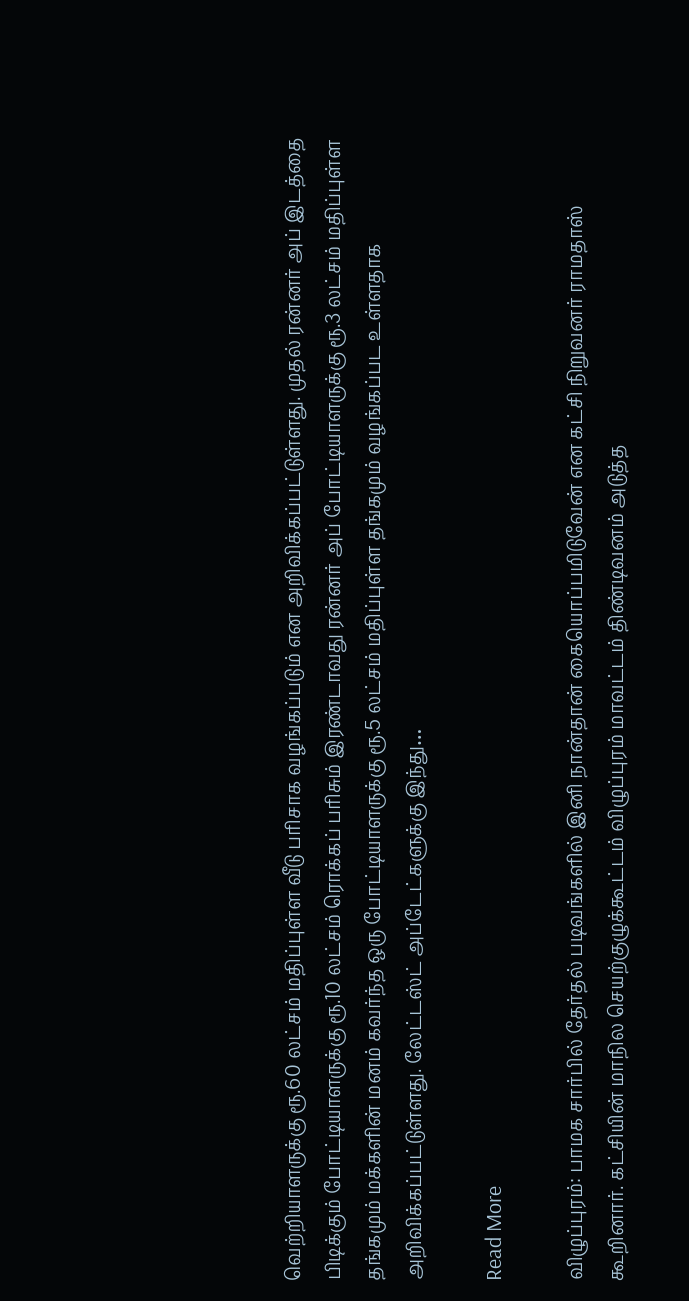வெற்றியாளருக்கு ரூ.60 லட்சம் மதிப்புள்ள வீடு பரிசாக வழங்கப்படும் என அறிவிக்கப்பட்டுள்ளது. முதல் ரன்னர் அப் இடத்தை பிடிக்கும் போட்டியாளருக்கு ரூ.10 லட்சம் ரொக்கப் பரிசும் இரண்டாவது ரன்னர் அப் போட்டியாளருக்கு ரூ.3 லட்சம் மதிப்புள்ள தங்கமும் மக்களின் மனம் கவர்ந்த ஒரு போட்டியாளருக்கு ரூ.5 லட்சம் மதிப்புள்ள தங்கமும் வழங்கப்பட உள்ளதாக அறிவிக்கப்பட்டுள்ளது. லேட்டஸ்ட் அப்டேட்களுக்கு இந்து…

Read More

விழுப்புரம்: பாமக சார்பில் தேர்தல் படிவங்களில் இனி நான்தான் கையொப்பமிடுவேன் என கட்சி நிறுவனர் ராமதாஸ் கூறினார். கட்சியின் மாநில செயற்குழுக்கூட்டம் விழுப்புரம் மாவட்டம் திண்டிவனம் அடுத்த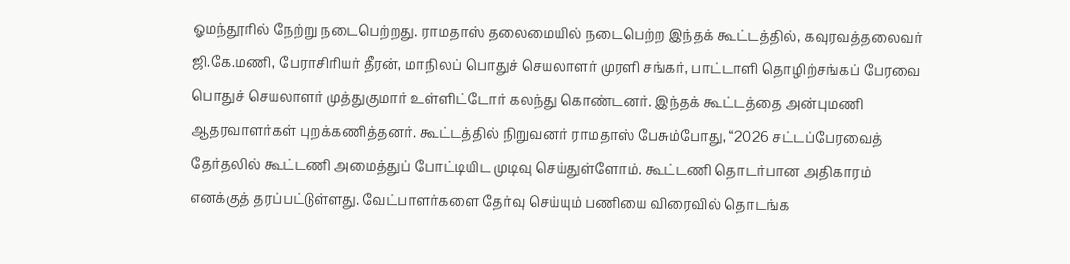ஓமந்தூரில் நேற்று நடைபெற்றது. ராமதாஸ் தலைமையில் நடைபெற்ற இந்தக் கூட்டத்தில், கவுரவத்தலைவர் ஜி.கே.மணி, பேராசிரியர் தீரன், மாநிலப் பொதுச் செயலாளர் முரளி சங்கர், பாட்டாளி தொழிற்சங்கப் பேரவை பொதுச் செயலாளர் முத்துகுமார் உள்ளிட்டோர் கலந்து கொண்டனர். இந்தக் கூட்டத்தை அன்புமணி ஆதரவாளர்கள் புறக்கணித்தனர். கூட்டத்தில் நிறுவனர் ராமதாஸ் பேசும்போது, “2026 சட்டப்பேரவைத் தேர்தலில் கூட்டணி அமைத்துப் போட்டியிட முடிவு செய்துள்ளோம். கூட்டணி தொடர்பான அதிகாரம் எனக்குத் தரப்பட்டுள்ளது. வேட்பாளர்களை தேர்வு செய்யும் பணியை விரைவில் தொடங்க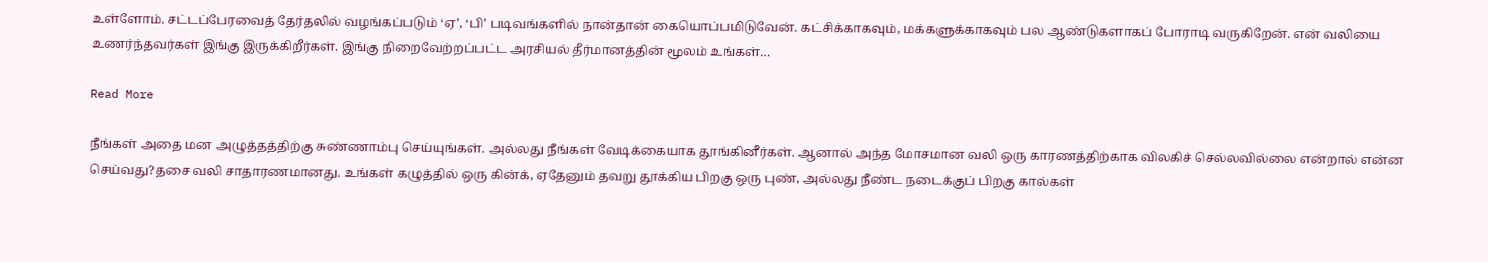உள்ளோம். சட்டப்பேரவைத் தேர்தலில் வழங்கப்படும் ‘ஏ’, ‘பி’ படிவங்களில் நான்தான் கையொப்பமிடுவேன். கட்சிக்காகவும், மக்களுக்காகவும் பல ஆண்டுகளாகப் போராடி வருகிறேன். என் வலியை உணர்ந்தவர்கள் இங்கு இருக்கிறீர்கள். இங்கு நிறைவேற்றப்பட்ட அரசியல் தீர்மானத்தின் மூலம் உங்கள்…

Read More

நீங்கள் அதை மன அழுத்தத்திற்கு சுண்ணாம்பு செய்யுங்கள். அல்லது நீங்கள் வேடிக்கையாக தூங்கினீர்கள். ஆனால் அந்த மோசமான வலி ஒரு காரணத்திற்காக விலகிச் செல்லவில்லை என்றால் என்ன செய்வது?தசை வலி சாதாரணமானது. உங்கள் கழுத்தில் ஒரு கின்க், ஏதேனும் தவறு தூக்கிய பிறகு ஒரு புண், அல்லது நீண்ட நடைக்குப் பிறகு கால்கள்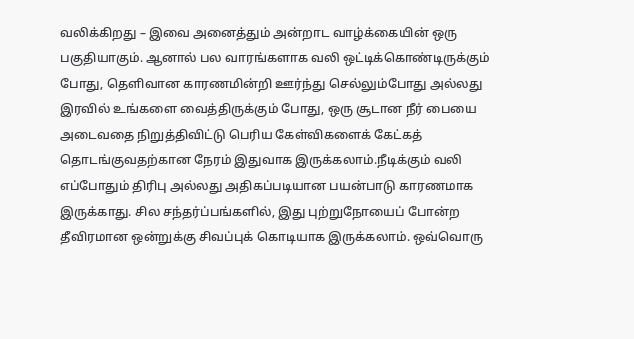வலிக்கிறது – இவை அனைத்தும் அன்றாட வாழ்க்கையின் ஒரு பகுதியாகும். ஆனால் பல வாரங்களாக வலி ஒட்டிக்கொண்டிருக்கும் போது, தெளிவான காரணமின்றி ஊர்ந்து செல்லும்போது அல்லது இரவில் உங்களை வைத்திருக்கும் போது, ஒரு சூடான நீர் பையை அடைவதை நிறுத்திவிட்டு பெரிய கேள்விகளைக் கேட்கத் தொடங்குவதற்கான நேரம் இதுவாக இருக்கலாம்.நீடிக்கும் வலி எப்போதும் திரிபு அல்லது அதிகப்படியான பயன்பாடு காரணமாக இருக்காது. சில சந்தர்ப்பங்களில், இது புற்றுநோயைப் போன்ற தீவிரமான ஒன்றுக்கு சிவப்புக் கொடியாக இருக்கலாம். ஒவ்வொரு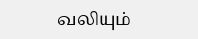வலியும்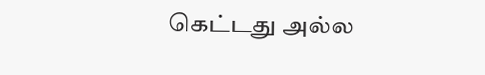கெட்டது அல்ல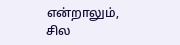என்றாலும், சில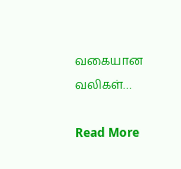வகையான வலிகள்…

Read More